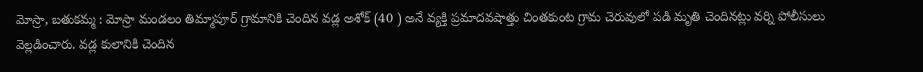మోస్రా, బతుకమ్మ : మోస్రా మండలం తిమ్మాపూర్ గ్రామానికి చెందిన వడ్ల అశోక్ (40 ) అనే వ్యక్తి ప్రమాదవషాత్తు చింతకుంట గ్రామ చెరువులో పడి మృతి చెందినట్లు వర్ని పోలీసులు వెల్లడించారు. వడ్ల కులానికి చెందిన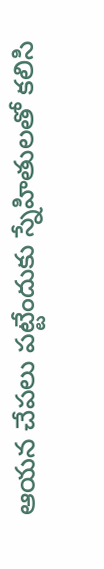ఆయన చేపలు పట్టేందుకు స్నేహితులతో కలిసి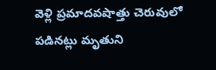వెళ్లి ప్రమాదవషాత్తు చెరువులో పడినట్లు మృతుని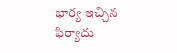భార్య ఇచ్చిన ఫిర్యాదు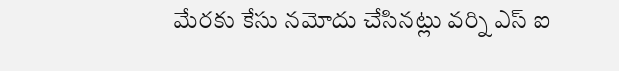మేరకు కేసు నమోదు చేసినట్లు వర్ని ఎస్ ఐ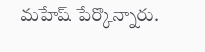మహేష్ పేర్కొన్నారు.